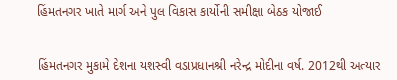હિંમતનગર ખાતે માર્ગ અને પુલ વિકાસ કાર્યોની સમીક્ષા બેઠક યોજાઈ


હિંમતનગર મુકામે દેશના યશસ્વી વડાપ્રધાનશ્રી નરેન્દ્ર મોદીના વર્ષ. 2012થી અત્યાર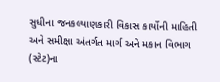સુધીના જનકલ્યાણકારી વિકાસ કાર્યોની માહિતી અને સમીક્ષા અંતર્ગત માર્ગ અને મકાન વિભાગ (સ્ટેટ)ના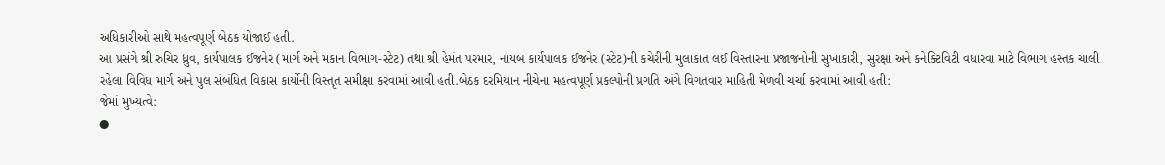અધિકારીઓ સાથે મહત્વપૂર્ણ બેઠક યોજાઈ હતી.
આ પ્રસંગે શ્રી રુચિર ધ્રુવ, કાર્યપાલક ઈજનેર (માર્ગ અને મકાન વિભાગ-સ્ટેટ) તથા શ્રી હેમંત પરમાર, નાયબ કાર્યપાલક ઈજનેર (સ્ટેટ)ની કચેરીની મુલાકાત લઈ વિસ્તારના પ્રજાજનોની સુખાકારી, સુરક્ષા અને કનેક્ટિવિટી વધારવા માટે વિભાગ હસ્તક ચાલી રહેલા વિવિધ માર્ગ અને પુલ સંબંધિત વિકાસ કાર્યોની વિસ્તૃત સમીક્ષા કરવામાં આવી હતી.બેઠક દરમિયાન નીચેના મહત્વપૂર્ણ પ્રકલ્પોની પ્રગતિ અંગે વિગતવાર માહિતી મેળવી ચર્ચા કરવામાં આવી હતી:
જેમાં મુખ્યત્વે:
●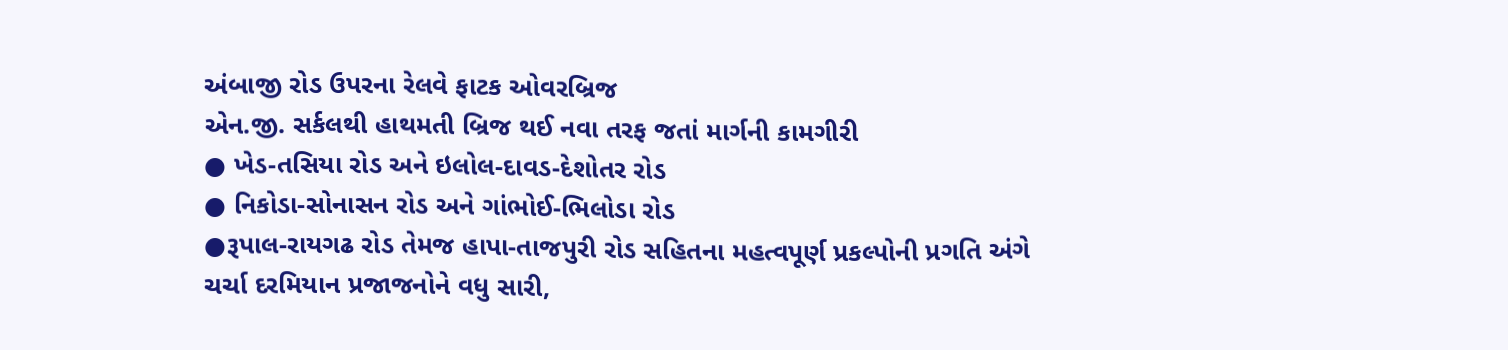અંબાજી રોડ ઉપરના રેલવે ફાટક ઓવરબ્રિજ
એન.જી. સર્કલથી હાથમતી બ્રિજ થઈ નવા તરફ જતાં માર્ગની કામગીરી
● ખેડ-તસિયા રોડ અને ઇલોલ-દાવડ-દેશોતર રોડ
● નિકોડા-સોનાસન રોડ અને ગાંભોઈ-ભિલોડા રોડ
●રૂપાલ-રાયગઢ રોડ તેમજ હાપા-તાજપુરી રોડ સહિતના મહત્વપૂર્ણ પ્રકલ્પોની પ્રગતિ અંગે
ચર્ચા દરમિયાન પ્રજાજનોને વધુ સારી,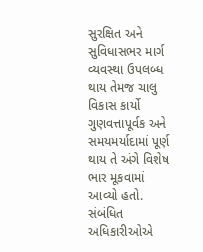સુરક્ષિત અને સુવિધાસભર માર્ગ વ્યવસ્થા ઉપલબ્ધ થાય તેમજ ચાલુ વિકાસ કાર્યો ગુણવત્તાપૂર્વક અને સમયમર્યાદામાં પૂર્ણ થાય તે અંગે વિશેષ ભાર મૂકવામાં આવ્યો હતો. સંબંધિત અધિકારીઓએ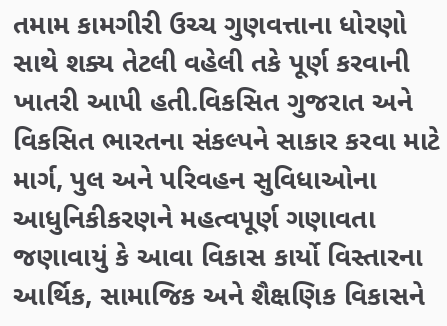તમામ કામગીરી ઉચ્ચ ગુણવત્તાના ધોરણો સાથે શક્ય તેટલી વહેલી તકે પૂર્ણ કરવાની ખાતરી આપી હતી.વિકસિત ગુજરાત અને વિકસિત ભારતના સંકલ્પને સાકાર કરવા માટે માર્ગ, પુલ અને પરિવહન સુવિધાઓના આધુનિકીકરણને મહત્વપૂર્ણ ગણાવતા જણાવાયું કે આવા વિકાસ કાર્યો વિસ્તારના આર્થિક, સામાજિક અને શૈક્ષણિક વિકાસને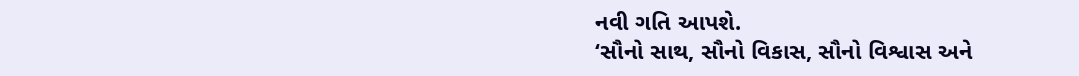નવી ગતિ આપશે.
‘સૌનો સાથ, સૌનો વિકાસ, સૌનો વિશ્વાસ અને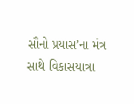સૌનો પ્રયાસ’ના મંત્ર સાથે વિકાસયાત્રા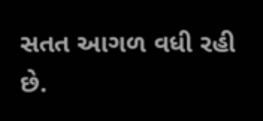સતત આગળ વધી રહી છે.